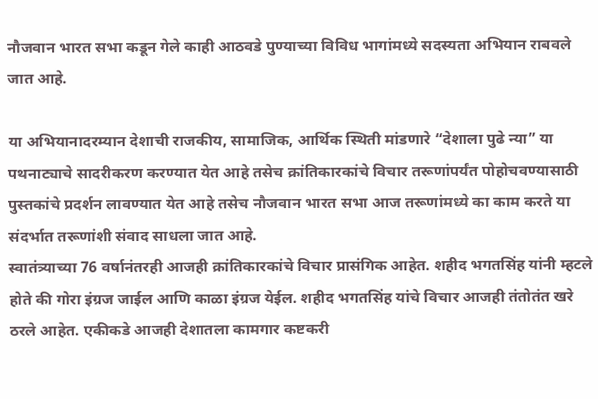नौजवान भारत सभा कडून गेले काही आठवडे पुण्याच्या विविध भागांमध्ये सदस्यता अभियान राबवले जात आहे.

या अभियानादरम्यान देशाची राजकीय, सामाजिक, आर्थिक स्थिती मांडणारे “देशाला पुढे न्या” या पथनाट्याचे सादरीकरण करण्यात येत आहे तसेच क्रांतिकारकांचे विचार तरूणांपर्यंत पोहोचवण्यासाठी पुस्तकांचे प्रदर्शन लावण्यात येत आहे तसेच नौजवान भारत सभा आज तरूणांमध्ये का काम करते या संदर्भात तरूणांशी संवाद साधला जात आहे.
स्वातंत्र्याच्या 76 वर्षानंतरही आजही क्रांतिकारकांचे विचार प्रासंगिक आहेत. शहीद भगतसिंह यांनी म्हटले होते की गोरा इंग्रज जाईल आणि काळा इंग्रज येईल. शहीद भगतसिंह यांचे विचार आजही तंतोतंत खरे ठरले आहेत. एकीकडे आजही देशातला कामगार कष्टकरी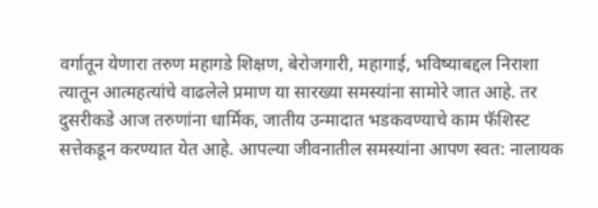वर्गातून येणारा तरुण महागडे शिक्षण, बेरोजगारी, महागाई, भविष्याबद्दल निराशा त्यातून आत्महत्यांचे वाढलेले प्रमाण या सारख्या समस्यांना सामोरे जात आहे. तर दुसरीकडे आज तरुणांना धार्मिक, जातीय उन्मादात भडकवण्याचे काम फॅशिस्ट सत्तेकडून करण्यात येत आहे. आपल्या जीवनातील समस्यांना आपण स्वत: नालायक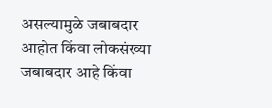असल्यामुळे जबाबदार आहोत किंवा लोकसंख्या जबाबदार आहे किंवा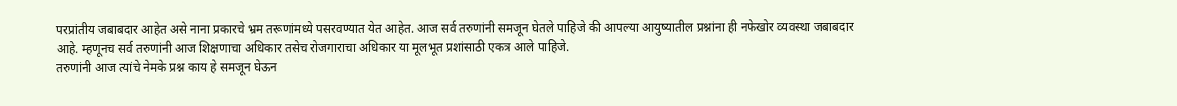परप्रांतीय जबाबदार आहेत असे नाना प्रकारचे भ्रम तरूणांमध्ये पसरवण्यात येत आहेत. आज सर्व तरुणांनी समजून घेतले पाहिजे की आपल्या आयुष्यातील प्रश्नांना ही नफेखोर व्यवस्था जबाबदार आहे. म्हणूनच सर्व तरुणांनी आज शिक्षणाचा अधिकार तसेच रोजगाराचा अधिकार या मूलभूत प्रशांसाठी एकत्र आले पाहिजे.
तरुणांनी आज त्यांचे नेमके प्रश्न काय हे समजून घेऊन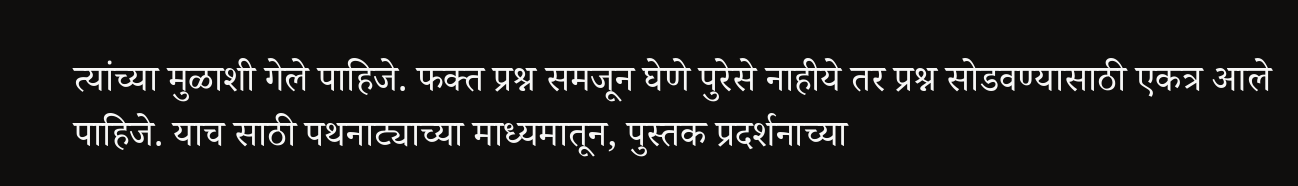त्यांच्या मुळाशी गेले पाहिजे. फक्त प्रश्न समजून घेणे पुरेसे नाहीये तर प्रश्न सोडवण्यासाठी एकत्र आले पाहिजे. याच साठी पथनाट्याच्या माध्यमातून, पुस्तक प्रदर्शनाच्या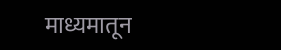माध्यमातून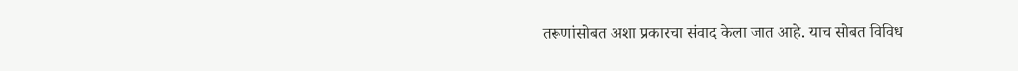तरूणांसोबत अशा प्रकारचा संवाद केला जात आहे. याच सोबत विविध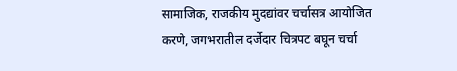सामाजिक, राजकीय मुदद्यांवर चर्चासत्र आयोजित करणे, जगभरातील दर्जेदार चित्रपट बघून चर्चा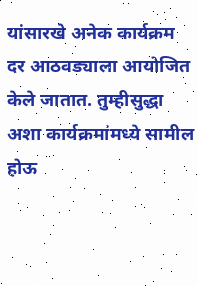यांसारखे अनेक कार्यक्रम दर आठवड्याला आयोजित केले जातात. तुम्हीसुद्धा अशा कार्यक्रमांमध्ये सामील होऊ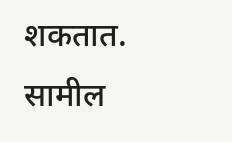शकतात.
सामील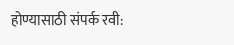होण्यासाठी संपर्क रवी: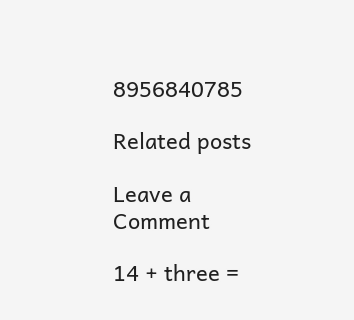8956840785

Related posts

Leave a Comment

14 + three =